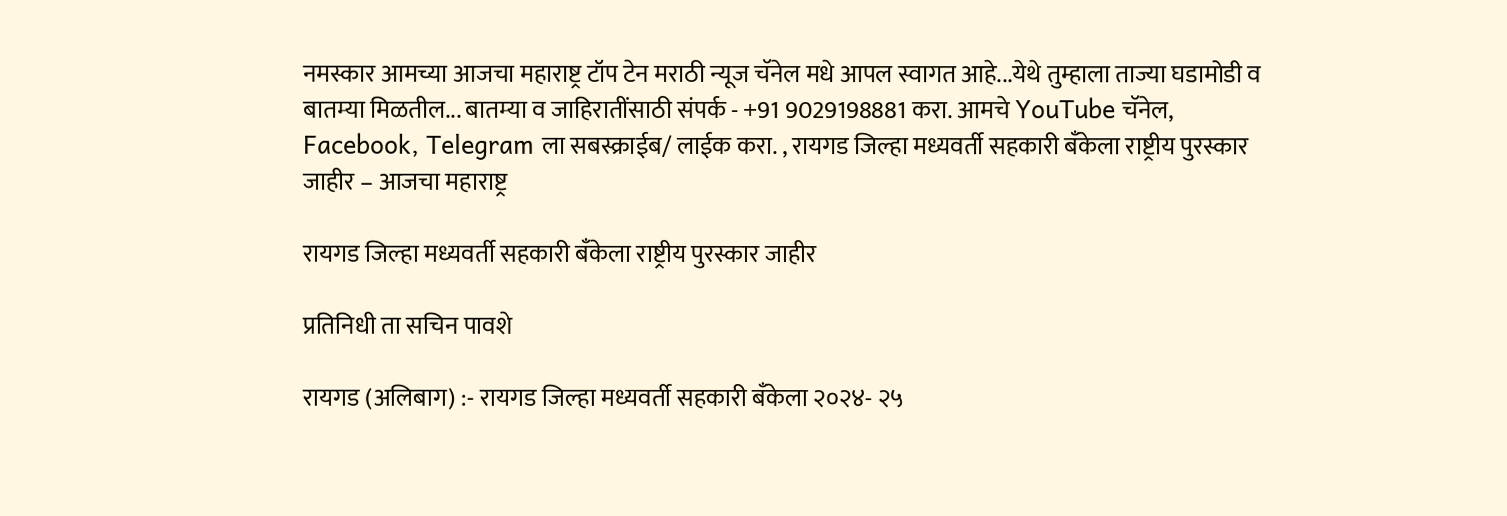नमस्कार आमच्या आजचा महाराष्ट्र टॉप टेन मराठी न्यूज चॅनेल मधे आपल स्वागत आहे...येथे तुम्हाला ताज्या घडामोडी व बातम्या मिळतील... बातम्या व जाहिरातींसाठी संपर्क - +91 9029198881 करा. आमचे YouTube चॅनेल, Facebook, Telegram ला सबस्क्राईब/ लाईक करा. , रायगड जिल्हा मध्यवर्ती सहकारी बँकेला राष्ट्रीय पुरस्कार जाहीर – आजचा महाराष्ट्र

रायगड जिल्हा मध्यवर्ती सहकारी बँकेला राष्ट्रीय पुरस्कार जाहीर

प्रतिनिधी ता सचिन पावशे

रायगड (अलिबाग) :- रायगड जिल्हा मध्यवर्ती सहकारी बँकेला २०२४- २५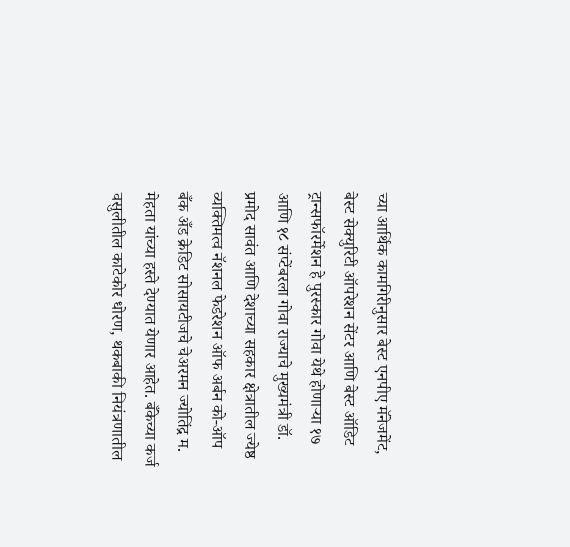च्या आर्थिक कामगिरीनुसार बेस्ट एनपीए मॅनेजमेंट, बेस्ट सेक्युरिटी ऑपरेशन सेंटर आणि बेस्ट ऑडिट ट्रान्सफॉरर्मेशन हे पुरस्कार गोवा येथे होणार्‍या १७ आणि १८ संप्टेंबरला गोवा राज्याचे मुख्यमंत्री डॉ. प्रमोद सावंत आणि देशाच्या सहकार क्षेत्रातील ज्येष्ठ व्यक्तिमत्व नॅशनल फेडरेशन ऑफ अर्बन को-ऑप बँक अँड क्रेडिट सोसायटीजचे चेअरमन ज्योतिंद्र म. मेहता यांच्या हस्ते देण्यात येणार आहेत. बँकेच्या कर्ज वसुलीतील काटेकोर धोरण, थकबाकी नियंत्रणातील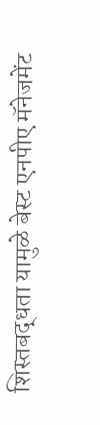शिस्तबद्धता यामुळे बेस्ट एनपीए मॅनेजमेंट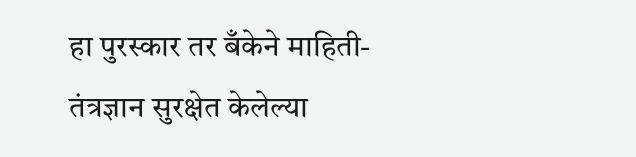हा पुरस्कार तर बँकेने माहिती-तंत्रज्ञान सुरक्षेत केलेल्या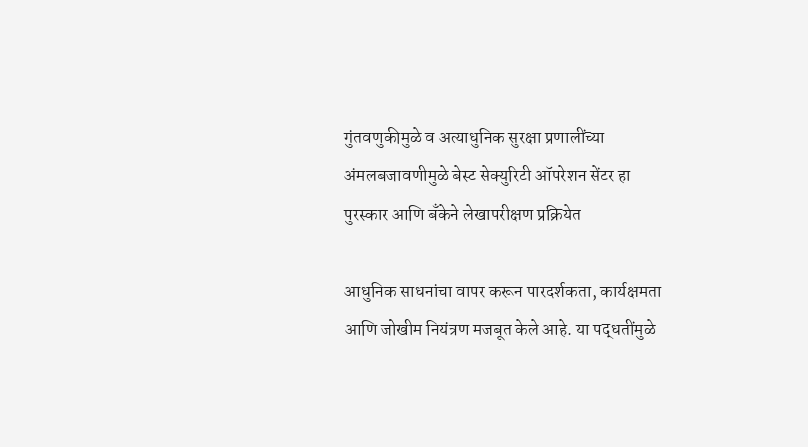गुंतवणुकीमुळे व अत्याधुनिक सुरक्षा प्रणालींच्या अंमलबजावणीमुळे बेस्ट सेक्युरिटी ऑपरेशन सेंटर हा पुरस्कार आणि बँकेने लेखापरीक्षण प्रक्रियेत

आधुनिक साधनांचा वापर करून पारदर्शकता, कार्यक्षमता आणि जोखीम नियंत्रण मजबूत केले आहे. या पद्धतींमुळे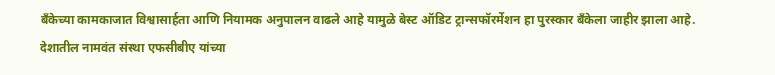बँकेच्या कामकाजात विश्वासार्हता आणि नियामक अनुपालन वाढले आहे यामुळे बेस्ट ऑडिट ट्रान्सफॉरर्मेशन हा पुरस्कार बँकेला जाहीर झाला आहे. देशातील नामवंत संस्था एफसीबीए यांच्या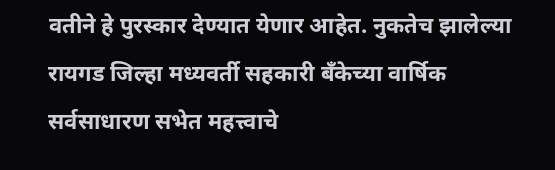वतीने हे पुरस्कार देण्यात येणार आहेत. नुकतेच झालेल्या रायगड जिल्हा मध्यवर्ती सहकारी बँकेच्या वार्षिक सर्वसाधारण सभेत महत्त्वाचे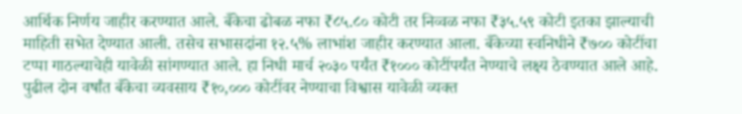आर्थिक निर्णय जाहीर करण्यात आले. बँकेचा ढोबळ नफा ₹८५.८० कोटी तर निव्वळ नफा ₹३५.५९ कोटी इतका झाल्याची माहिती सभेत देण्यात आली. तसेच सभासदांना १२.५% लाभांश जाहीर करण्यात आला. बँकेच्या स्वनिधीने ₹७०० कोटींचा टप्पा गाठल्याचेही यावेळी सांगण्यात आले. हा निधी मार्च २०३० पर्यंत ₹१००० कोटींपर्यंत नेण्याचे लक्ष्य ठेवण्यात आले आहे. पुढील दोन वर्षांत बँकेचा व्यवसाय ₹१०,००० कोटींवर नेण्याचा विश्वास यावेळी व्यक्त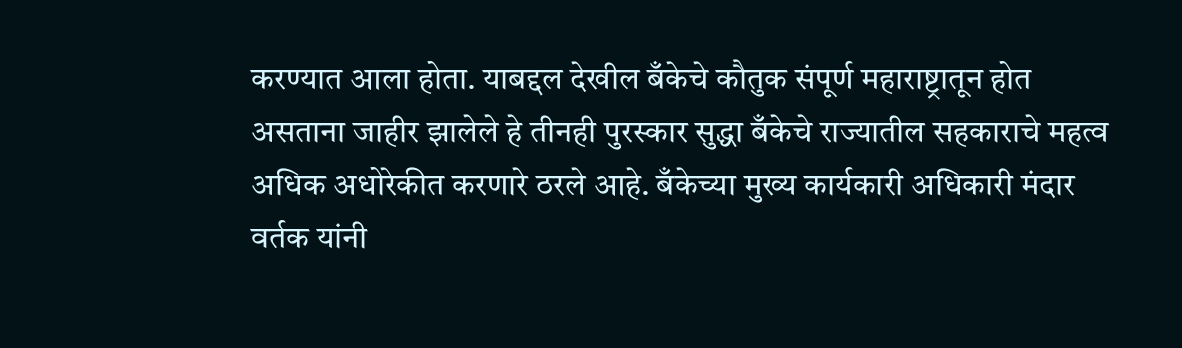करण्यात आला होता. याबद्दल देखील बँकेचे कौतुक संपूर्ण महाराष्ट्रातून होत असताना जाहीर झालेले हे तीनही पुरस्कार सुद्धा बँकेचे राज्यातील सहकाराचे महत्व अधिक अधोरेकीत करणारे ठरले आहे. बँकेच्या मुख्य कार्यकारी अधिकारी मंदार वर्तक यांनी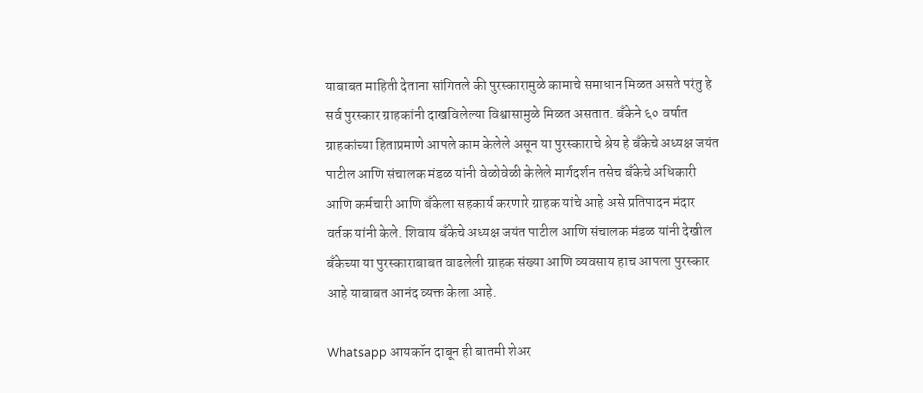याबाबत माहिती देताना सांगितले की पुरस्कारामुळे कामाचे समाधान मिळत असते परंतु हे सर्व पुरस्कार ग्राहकांनी दाखविलेल्या विश्वासामुळे मिळत असतात. बँकेने ६० वर्षात ग्राहकांच्या हिताप्रमाणे आपले काम केलेले असून या पुरस्काराचे श्रेय हे बँकेचे अध्यक्ष जयंत पाटील आणि संचालक मंडळ यांनी वेळोवेळी केलेले मार्गदर्शन तसेच बँकेचे अधिकारी आणि कर्मचारी आणि बँकेला सहकार्य करणारे ग्राहक यांचे आहे असे प्रतिपादन मंदार वर्तक यांनी केले. शिवाय बँकेचे अध्यक्ष जयंत पाटील आणि संचालक मंडळ यांनी देखील बँकेच्या या पुरस्काराबाबत वाढलेली ग्राहक संख्या आणि व्यवसाय हाच आपला पुरस्कार आहे याबाबत आनंद व्यक्त केला आहे.

Whatsapp आयकॉन दाबून ही बातमी शेअर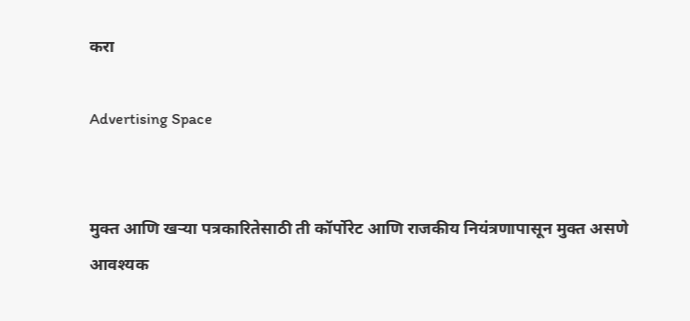करा

Advertising Space


मुक्त आणि खऱ्या पत्रकारितेसाठी ती कॉर्पोरेट आणि राजकीय नियंत्रणापासून मुक्त असणे आवश्यक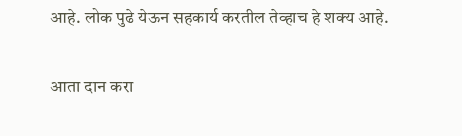आहे. लोक पुढे येऊन सहकार्य करतील तेव्हाच हे शक्य आहे.

आता दान करा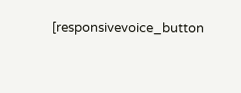[responsivevoice_button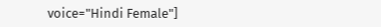voice="Hindi Female"]